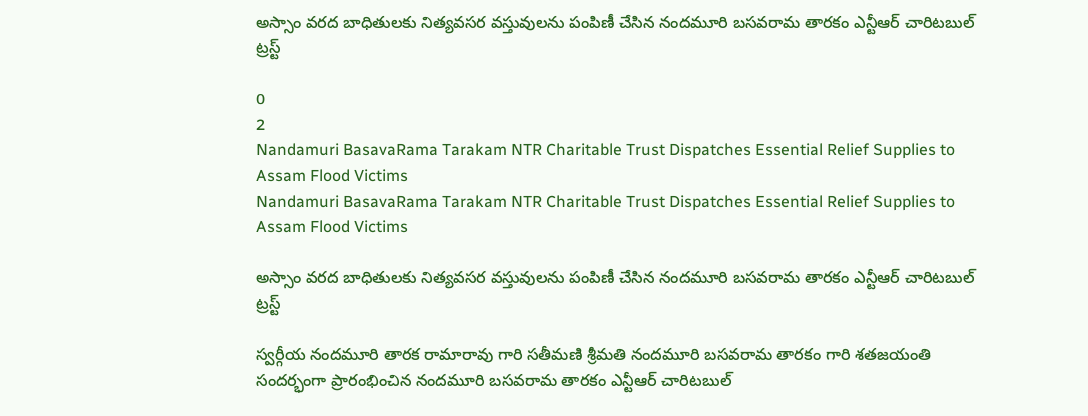అస్సాం వరద బాధితులకు నిత్యవసర వస్తువులను పంపిణీ చేసిన నందమూరి బసవరామ తారకం ఎన్టీఆర్ చారిటబుల్ ట్రస్ట్

0
2
Nandamuri BasavaRama Tarakam NTR Charitable Trust Dispatches Essential Relief Supplies to Assam Flood Victims
Nandamuri BasavaRama Tarakam NTR Charitable Trust Dispatches Essential Relief Supplies to Assam Flood Victims

అస్సాం వరద బాధితులకు నిత్యవసర వస్తువులను పంపిణీ చేసిన నందమూరి బసవరామ తారకం ఎన్టీఆర్ చారిటబుల్ ట్రస్ట్

స్వర్గీయ నందమూరి తారక రామారావు గారి సతీమణి శ్రీమతి నందమూరి బసవరామ తారకం గారి శతజయంతి సందర్భంగా ప్రారంభించిన నందమూరి బసవరామ తారకం ఎన్టీఆర్ చారిటబుల్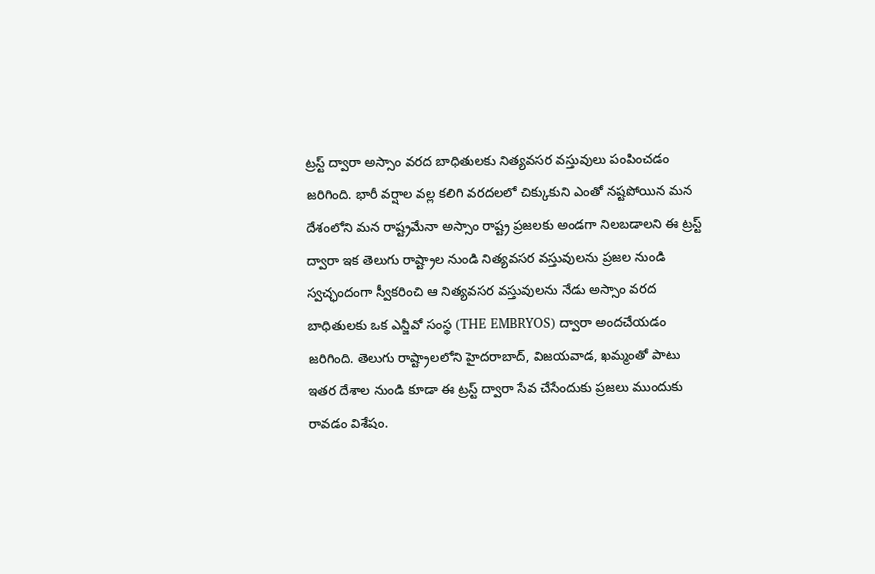ట్రస్ట్ ద్వారా అస్సాం వరద బాధితులకు నిత్యవసర వస్తువులు పంపించడం జరిగింది. భారీ వర్షాల వల్ల కలిగి వరదలలో చిక్కుకుని ఎంతో నష్టపోయిన మన దేశంలోని మన రాష్ట్రమేనా అస్సాం రాష్ట్ర ప్రజలకు అండగా నిలబడాలని ఈ ట్రస్ట్ ద్వారా ఇక తెలుగు రాష్ట్రాల నుండి నిత్యవసర వస్తువులను ప్రజల నుండి స్వచ్ఛందంగా స్వీకరించి ఆ నిత్యవసర వస్తువులను నేడు అస్సాం వరద బాధితులకు ఒక ఎన్జీవో సంస్థ (THE EMBRYOS) ద్వారా అందచేయడం జరిగింది. తెలుగు రాష్ట్రాలలోని హైదరాబాద్, విజయవాడ, ఖమ్మంతో పాటు ఇతర దేశాల నుండి కూడా ఈ ట్రస్ట్ ద్వారా సేవ చేసేందుకు ప్రజలు ముందుకు రావడం విశేషం.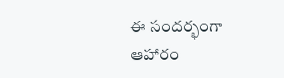ఈ సందర్భంగా ఆహారం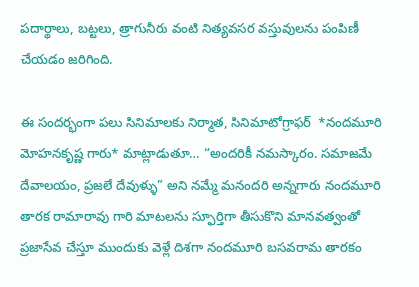పదార్థాలు, బట్టలు, త్రాగునీరు వంటి నిత్యవసర వస్తువులను పంపిణీ చేయడం జరిగింది.

ఈ సందర్భంగా పలు సినిమాలకు నిర్మాత, సినిమాటోగ్రాఫర్  *నందమూరి మోహనకృష్ణ గారు* మాట్లాడుతూ… “అందరికీ నమస్కారం. సమాజమే దేవాలయం, ప్రజలే దేవుళ్ళు” అని నమ్మే మనందరి అన్నగారు నందమూరి తారక రామారావు గారి మాటలను స్ఫూర్తిగా తీసుకొని మానవత్వంతో ప్రజాసేవ చేస్తూ ముందుకు వెళ్లే దిశగా నందమూరి బసవరామ తారకం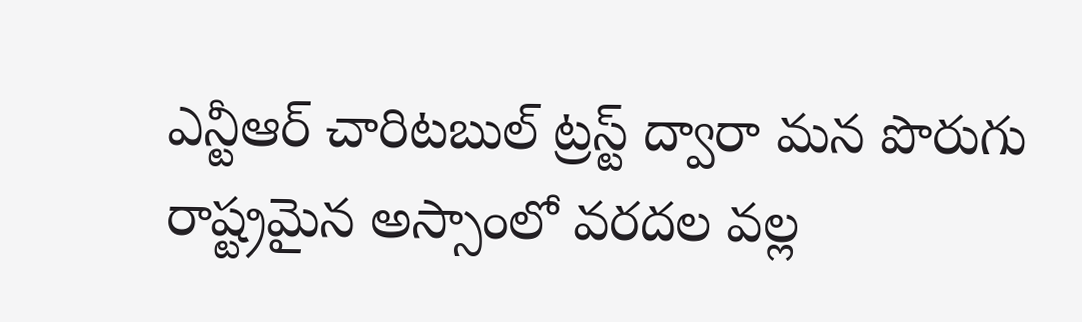ఎన్టీఆర్ చారిటబుల్ ట్రస్ట్ ద్వారా మన పొరుగు రాష్ట్రమైన అస్సాంలో వరదల వల్ల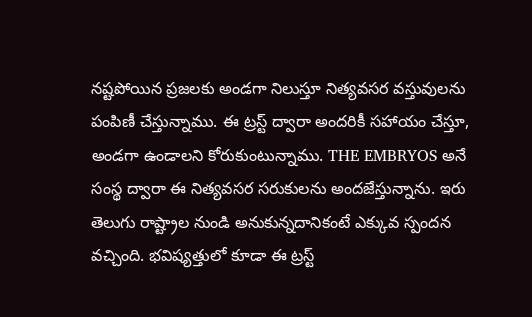నష్టపోయిన ప్రజలకు అండగా నిలుస్తూ నిత్యవసర వస్తువులను పంపిణీ చేస్తున్నాము. ఈ ట్రస్ట్ ద్వారా అందరికీ సహాయం చేస్తూ, అండగా ఉండాలని కోరుకుంటున్నాము. THE EMBRYOS అనే సంస్థ ద్వారా ఈ నిత్యవసర సరుకులను అందజేస్తున్నాను. ఇరు తెలుగు రాష్ట్రాల నుండి అనుకున్నదానికంటే ఎక్కువ స్పందన వచ్చింది. భవిష్యత్తులో కూడా ఈ ట్రస్ట్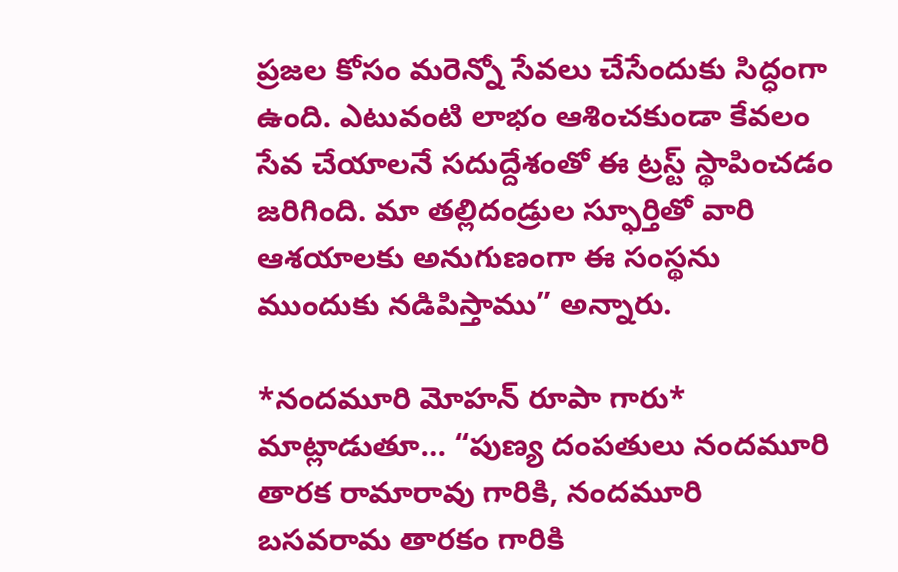ప్రజల కోసం మరెన్నో సేవలు చేసేందుకు సిద్ధంగా ఉంది. ఎటువంటి లాభం ఆశించకుండా కేవలం సేవ చేయాలనే సదుద్దేశంతో ఈ ట్రస్ట్ స్థాపించడం జరిగింది. మా తల్లిదండ్రుల స్ఫూర్తితో వారి ఆశయాలకు అనుగుణంగా ఈ సంస్థను ముందుకు నడిపిస్తాము” అన్నారు.

*నందమూరి మోహన్ రూపా గారు* మాట్లాడుతూ… “పుణ్య దంపతులు నందమూరి తారక రామారావు గారికి, నందమూరి బసవరామ తారకం గారికి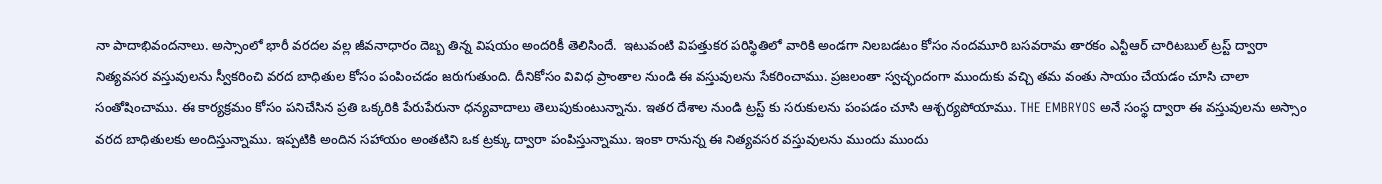నా పాదాభివందనాలు. అస్సాంలో భారీ వరదల వల్ల జీవనాధారం దెబ్బ తిన్న విషయం అందరికీ తెలిసిందే.  ఇటువంటి విపత్తుకర పరిస్థితిలో వారికి అండగా నిలబడటం కోసం నందమూరి బసవరామ తారకం ఎన్టీఆర్ చారిటబుల్ ట్రస్ట్ ద్వారా నిత్యవసర వస్తువులను స్వీకరించి వరద బాధితుల కోసం పంపించడం జరుగుతుంది. దీనికోసం వివిధ ప్రాంతాల నుండి ఈ వస్తువులను సేకరించాము. ప్రజలంతా స్వచ్ఛందంగా ముందుకు వచ్చి తమ వంతు సాయం చేయడం చూసి చాలా సంతోషించాము. ఈ కార్యక్రమం కోసం పనిచేసిన ప్రతి ఒక్కరికి పేరుపేరునా ధన్యవాదాలు తెలుపుకుంటున్నాను. ఇతర దేశాల నుండి ట్రస్ట్ కు సరుకులను పంపడం చూసి ఆశ్చర్యపోయాము. THE EMBRYOS అనే సంస్థ ద్వారా ఈ వస్తువులను అస్సాం వరద బాధితులకు అందిస్తున్నాము. ఇప్పటికి అందిన సహాయం అంతటిని ఒక ట్రక్కు ద్వారా పంపిస్తున్నాము. ఇంకా రానున్న ఈ నిత్యవసర వస్తువులను ముందు ముందు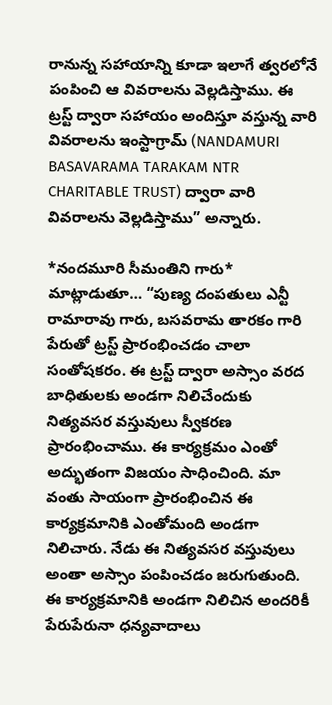రానున్న సహాయాన్ని కూడా ఇలాగే త్వరలోనే పంపించి ఆ వివరాలను వెల్లడిస్తాము. ఈ ట్రస్ట్ ద్వారా సహాయం అందిస్తూ వస్తున్న వారి వివరాలను ఇంస్టాగ్రామ్ (NANDAMURI BASAVARAMA TARAKAM NTR CHARITABLE TRUST) ద్వారా వారి వివరాలను వెల్లడిస్తాము” అన్నారు.

*నందమూరి సీమంతిని గారు* మాట్లాడుతూ… “పుణ్య దంపతులు ఎన్టీ రామారావు గారు, బసవరామ తారకం గారి పేరుతో ట్రస్ట్ ప్రారంభించడం చాలా సంతోషకరం. ఈ ట్రస్ట్ ద్వారా అస్సాం వరద బాధితులకు అండగా నిలిచేందుకు నిత్యవసర వస్తువులు స్వీకరణ ప్రారంభించాము. ఈ కార్యక్రమం ఎంతో అద్భుతంగా విజయం సాధించింది. మా వంతు సాయంగా ప్రారంభించిన ఈ కార్యక్రమానికి ఎంతోమంది అండగా నిలిచారు. నేడు ఈ నిత్యవసర వస్తువులు అంతా అస్సాం పంపించడం జరుగుతుంది. ఈ కార్యక్రమానికి అండగా నిలిచిన అందరికీ పేరుపేరునా ధన్యవాదాలు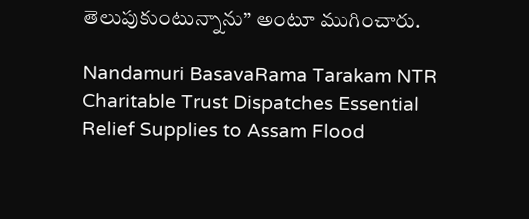తెలుపుకుంటున్నాను” అంటూ ముగించారు.

Nandamuri BasavaRama Tarakam NTR Charitable Trust Dispatches Essential Relief Supplies to Assam Flood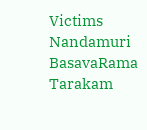Victims
Nandamuri BasavaRama Tarakam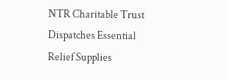NTR Charitable Trust Dispatches Essential Relief Supplies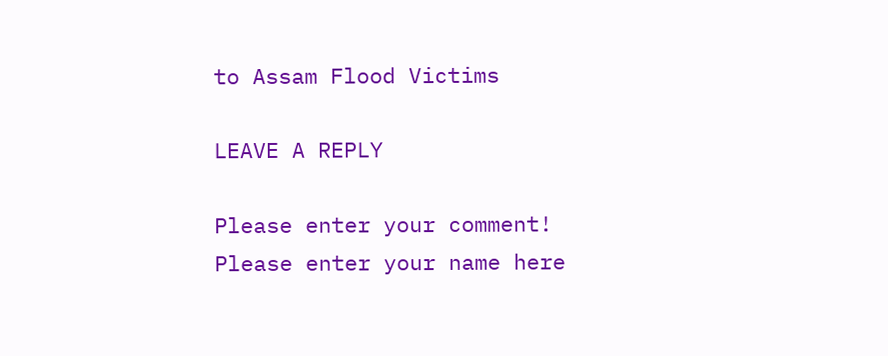to Assam Flood Victims

LEAVE A REPLY

Please enter your comment!
Please enter your name here